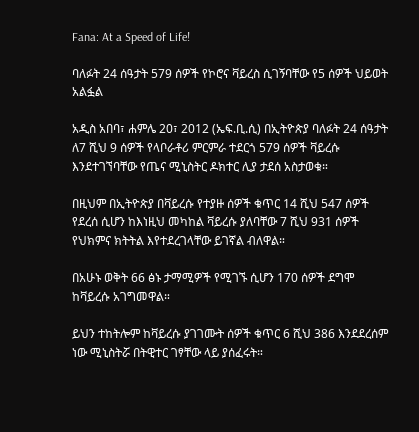Fana: At a Speed of Life!

ባለፉት 24 ሰዓታት 579 ሰዎች የኮሮና ቫይረስ ሲገኝባቸው የ5 ሰዎች ህይወት አልፏል

አዲስ አበባ፣ ሐምሌ 20፣ 2012 (ኤፍ.ቢ.ሲ) በኢትዮጵያ ባለፉት 24 ሰዓታት ለ7 ሺህ 9 ሰዎች የላቦራቶሪ ምርምራ ተደርጎ 579 ሰዎች ቫይረሱ እንደተገኘባቸው የጤና ሚኒስትር ዶክተር ሊያ ታደሰ አስታወቁ።

በዚህም በኢትዮጵያ በቫይረሱ የተያዙ ሰዎች ቁጥር 14 ሺህ 547 ሰዎች የደረሰ ሲሆን ከእነዚህ መካከል ቫይረሱ ያለባቸው 7 ሺህ 931 ሰዎች የህክምና ክትትል እየተደረገላቸው ይገኛል ብለዋል።

በአሁኑ ወቅት 66 ፅኑ ታማሚዎች የሚገኙ ሲሆን 170 ሰዎች ደግሞ ከቫይረሱ አገግመዋል።

ይህን ተከትሎም ከቫይረሱ ያገገሙት ሰዎች ቁጥር 6 ሺህ 386 እንደደረሰም ነው ሚኒስትሯ በትዊተር ገፃቸው ላይ ያሰፈሩት።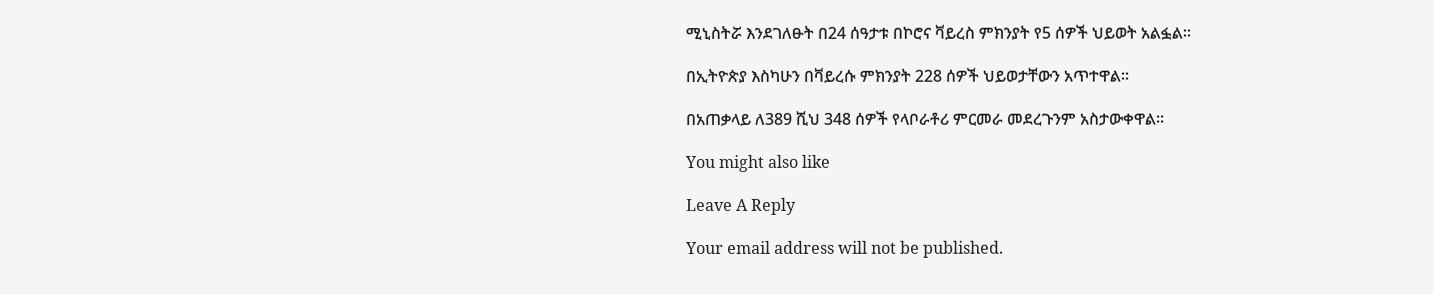ሚኒስትሯ እንደገለፁት በ24 ሰዓታቱ በኮሮና ቫይረስ ምክንያት የ5 ሰዎች ህይወት አልፏል፡፡

በኢትዮጵያ እስካሁን በቫይረሱ ምክንያት 228 ሰዎች ህይወታቸውን አጥተዋል።

በአጠቃላይ ለ389 ሺህ 348 ሰዎች የላቦራቶሪ ምርመራ መደረጉንም አስታውቀዋል፡፡

You might also like

Leave A Reply

Your email address will not be published.